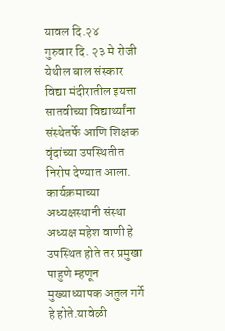यावल दि.२४
गुरुवार दि. २३ मे रोजी येथील बाल संस्कार विद्या मंदीरातील इयत्ता सातवीच्या विद्यार्थ्यांना संस्थेतर्फे आणि शिक्षक वृंदांच्या उपस्थितीत निरोप देण्यात आला.
कार्यक्रमाच्या अध्यक्षस्थानी संस्था अध्यक्ष महेश वाणी हे उपस्थित होते तर प्रमुखा पाहुणे म्हणून मुख्याध्यापक अतुल गर्गे हे होते.यावेळी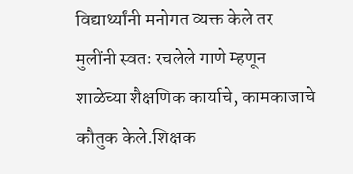विद्यार्थ्यांनी मनोगत व्यक्त केले तर मुलींनी स्वतः रचलेले गाणे म्हणून शाळेच्या शैक्षणिक कार्याचे, कामकाजाचे कौतुक केले.शिक्षक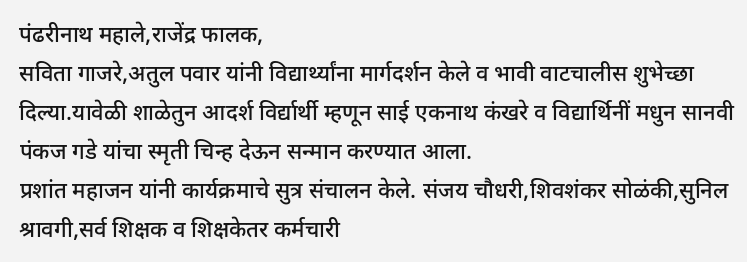पंढरीनाथ महाले,राजेंद्र फालक,
सविता गाजरे,अतुल पवार यांनी विद्यार्थ्यांना मार्गदर्शन केले व भावी वाटचालीस शुभेच्छा दिल्या.यावेळी शाळेतुन आदर्श विर्द्यार्थी म्हणून साई एकनाथ कंखरे व विद्यार्थिनीं मधुन सानवी पंकज गडे यांचा स्मृती चिन्ह देऊन सन्मान करण्यात आला.
प्रशांत महाजन यांनी कार्यक्रमाचे सुत्र संचालन केले. संजय चौधरी,शिवशंकर सोळंकी,सुनिल श्रावगी,सर्व शिक्षक व शिक्षकेतर कर्मचारी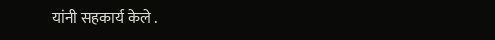यांनी सहकार्य केले .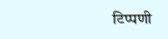टिप्पणी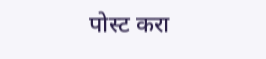पोस्ट करा